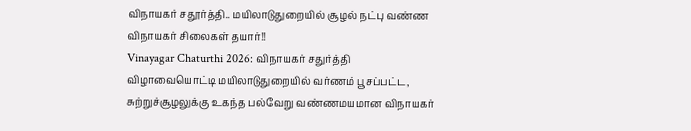விநாயகர் சதூர்த்தி.. மயிலாடுதுறையில் சூழல் நட்பு வண்ண விநாயகர் சிலைகள் தயார்!!
Vinayagar Chaturthi 2026: விநாயகர் சதுர்த்தி விழாவையொட்டி மயிலாடுதுறையில் வர்ணம் பூசப்பட்ட, சுற்றுச்சூழலுக்கு உகந்த பல்வேறு வண்ணமயமான விநாயகர்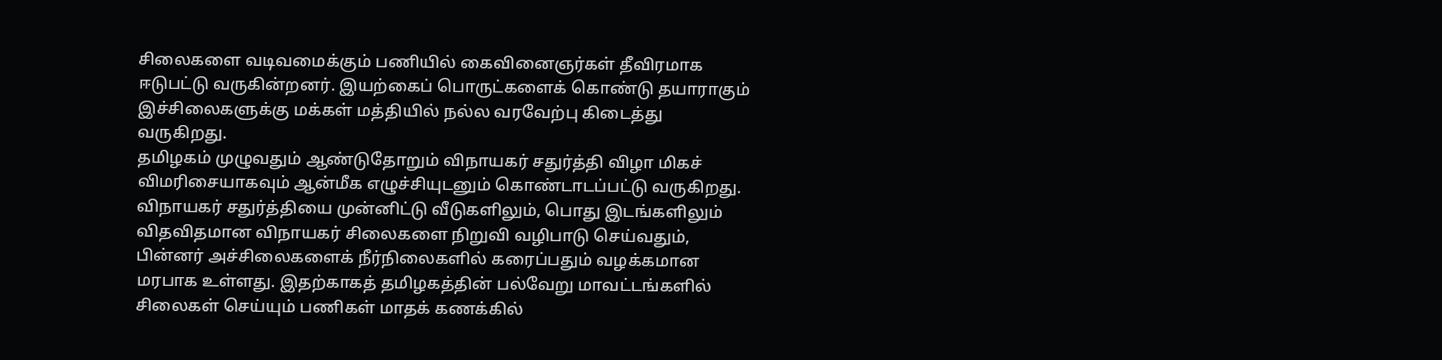சிலைகளை வடிவமைக்கும் பணியில் கைவினைஞர்கள் தீவிரமாக ஈடுபட்டு வருகின்றனர். இயற்கைப் பொருட்களைக் கொண்டு தயாராகும் இச்சிலைகளுக்கு மக்கள் மத்தியில் நல்ல வரவேற்பு கிடைத்து வருகிறது.
தமிழகம் முழுவதும் ஆண்டுதோறும் விநாயகர் சதுர்த்தி விழா மிகச் விமரிசையாகவும் ஆன்மீக எழுச்சியுடனும் கொண்டாடப்பட்டு வருகிறது. விநாயகர் சதுர்த்தியை முன்னிட்டு வீடுகளிலும், பொது இடங்களிலும் விதவிதமான விநாயகர் சிலைகளை நிறுவி வழிபாடு செய்வதும், பின்னர் அச்சிலைகளைக் நீர்நிலைகளில் கரைப்பதும் வழக்கமான மரபாக உள்ளது. இதற்காகத் தமிழகத்தின் பல்வேறு மாவட்டங்களில் சிலைகள் செய்யும் பணிகள் மாதக் கணக்கில்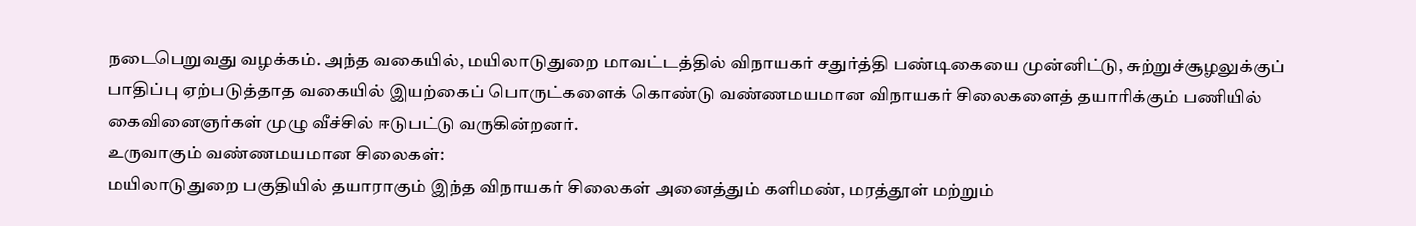நடைபெறுவது வழக்கம். அந்த வகையில், மயிலாடுதுறை மாவட்டத்தில் விநாயகர் சதுர்த்தி பண்டிகையை முன்னிட்டு, சுற்றுச்சூழலுக்குப் பாதிப்பு ஏற்படுத்தாத வகையில் இயற்கைப் பொருட்களைக் கொண்டு வண்ணமயமான விநாயகர் சிலைகளைத் தயாரிக்கும் பணியில் கைவினைஞர்கள் முழு வீச்சில் ஈடுபட்டு வருகின்றனர்.
உருவாகும் வண்ணமயமான சிலைகள்:
மயிலாடுதுறை பகுதியில் தயாராகும் இந்த விநாயகர் சிலைகள் அனைத்தும் களிமண், மரத்தூள் மற்றும்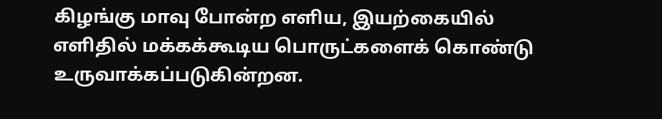கிழங்கு மாவு போன்ற எளிய, இயற்கையில் எளிதில் மக்கக்கூடிய பொருட்களைக் கொண்டு உருவாக்கப்படுகின்றன.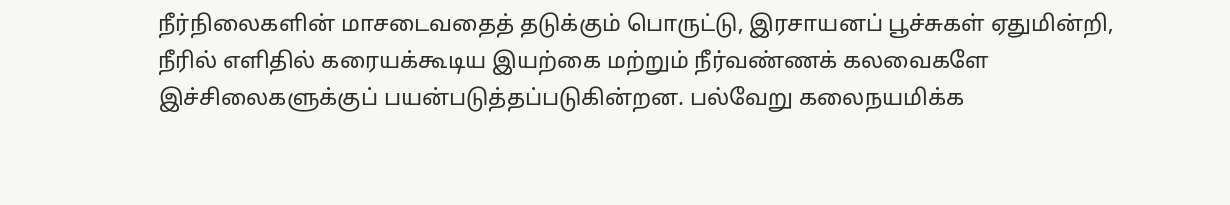நீர்நிலைகளின் மாசடைவதைத் தடுக்கும் பொருட்டு, இரசாயனப் பூச்சுகள் ஏதுமின்றி, நீரில் எளிதில் கரையக்கூடிய இயற்கை மற்றும் நீர்வண்ணக் கலவைகளே இச்சிலைகளுக்குப் பயன்படுத்தப்படுகின்றன. பல்வேறு கலைநயமிக்க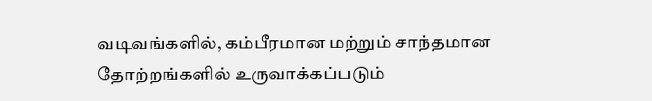வடிவங்களில், கம்பீரமான மற்றும் சாந்தமான தோற்றங்களில் உருவாக்கப்படும்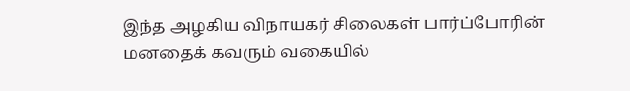இந்த அழகிய விநாயகர் சிலைகள் பார்ப்போரின் மனதைக் கவரும் வகையில்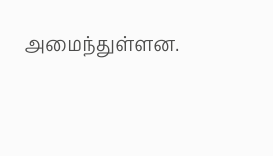அமைந்துள்ளன.